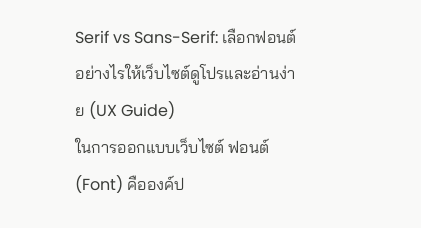Serif vs Sans-Serif: เลือกฟอนต์อย่างไรให้เว็บไซต์ดูโปรและอ่านง่าย (UX Guide)
ในการออกแบบเว็บไซต์ ฟอนต์ (Font) คือองค์ป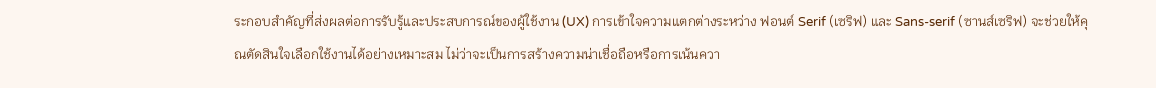ระกอบสำคัญที่ส่งผลต่อการรับรู้และประสบการณ์ของผู้ใช้งาน (UX) การเข้าใจความแตกต่างระหว่าง ฟอนต์ Serif (เซริฟ) และ Sans-serif (ซานส์เซริฟ) จะช่วยให้คุณตัดสินใจเลือกใช้งานได้อย่างเหมาะสม ไม่ว่าจะเป็นการสร้างความน่าเชื่อถือหรือการเน้นควา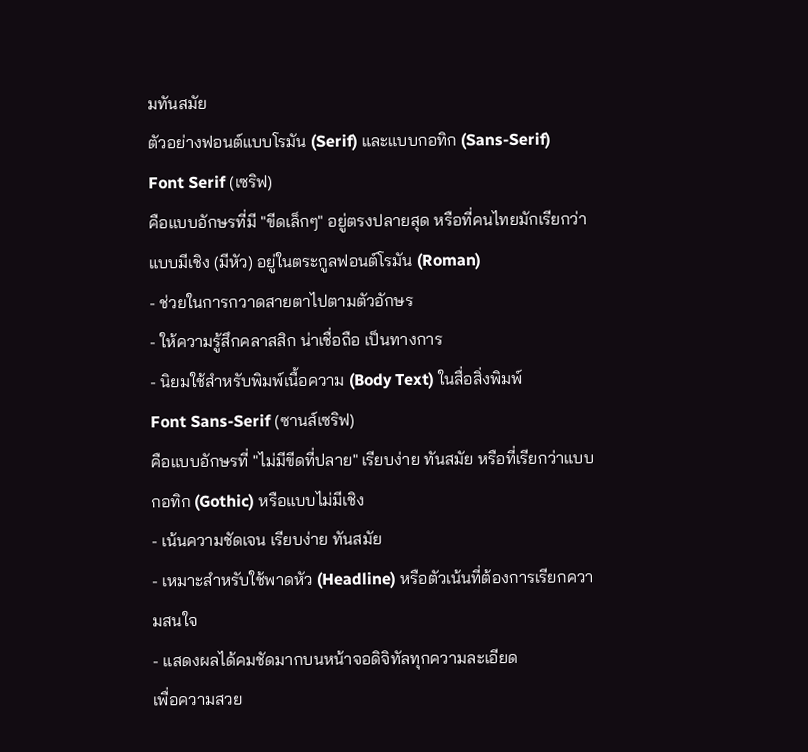มทันสมัย
ตัวอย่างฟอนต์แบบโรมัน (Serif) และแบบกอทิก (Sans-Serif)
Font Serif (เซริฟ)
คือแบบอักษรที่มี "ขีดเล็กๆ" อยู่ตรงปลายสุด หรือที่คนไทยมักเรียกว่าแบบมีเชิง (มีหัว) อยู่ในตระกูลฟอนต์โรมัน (Roman)
- ช่วยในการกวาดสายตาไปตามตัวอักษร
- ให้ความรู้สึกคลาสสิก น่าเชื่อถือ เป็นทางการ
- นิยมใช้สำหรับพิมพ์เนื้อความ (Body Text) ในสื่อสิ่งพิมพ์
Font Sans-Serif (ซานส์เซริฟ)
คือแบบอักษรที่ "ไม่มีขีดที่ปลาย" เรียบง่าย ทันสมัย หรือที่เรียกว่าแบบกอทิก (Gothic) หรือแบบไม่มีเชิง
- เน้นความชัดเจน เรียบง่าย ทันสมัย
- เหมาะสำหรับใช้พาดหัว (Headline) หรือตัวเน้นที่ต้องการเรียกความสนใจ
- แสดงผลได้คมชัดมากบนหน้าจอดิจิทัลทุกความละเอียด
เพื่อความสวย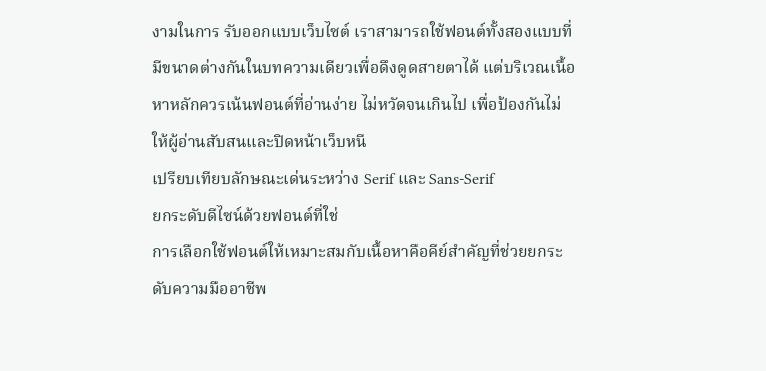งามในการ รับออกแบบเว็บไซต์ เราสามารถใช้ฟอนต์ทั้งสองแบบที่มีขนาดต่างกันในบทความเดียวเพื่อดึงดูดสายตาได้ แต่บริเวณเนื้อหาหลักควรเน้นฟอนต์ที่อ่านง่าย ไม่หวัดจนเกินไป เพื่อป้องกันไม่ให้ผู้อ่านสับสนและปิดหน้าเว็บหนี
เปรียบเทียบลักษณะเด่นระหว่าง Serif และ Sans-Serif
ยกระดับดีไซน์ด้วยฟอนต์ที่ใช่
การเลือกใช้ฟอนต์ให้เหมาะสมกับเนื้อหาคือคีย์สำคัญที่ช่วยยกระดับความมืออาชีพ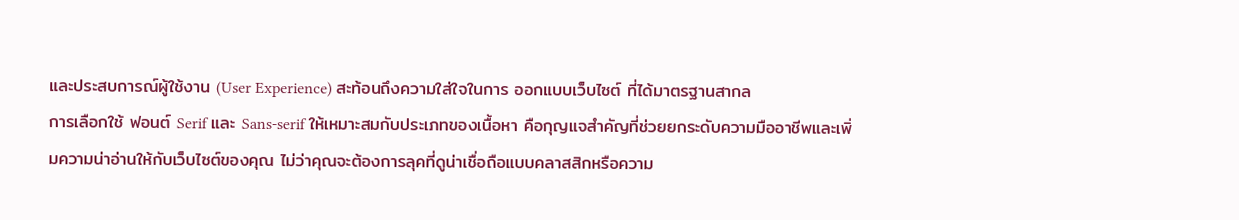และประสบการณ์ผู้ใช้งาน (User Experience) สะท้อนถึงความใส่ใจในการ ออกแบบเว็บไซต์ ที่ได้มาตรฐานสากล
การเลือกใช้ ฟอนต์ Serif และ Sans-serif ให้เหมาะสมกับประเภทของเนื้อหา คือกุญแจสำคัญที่ช่วยยกระดับความมืออาชีพและเพิ่มความน่าอ่านให้กับเว็บไซต์ของคุณ ไม่ว่าคุณจะต้องการลุคที่ดูน่าเชื่อถือแบบคลาสสิกหรือความ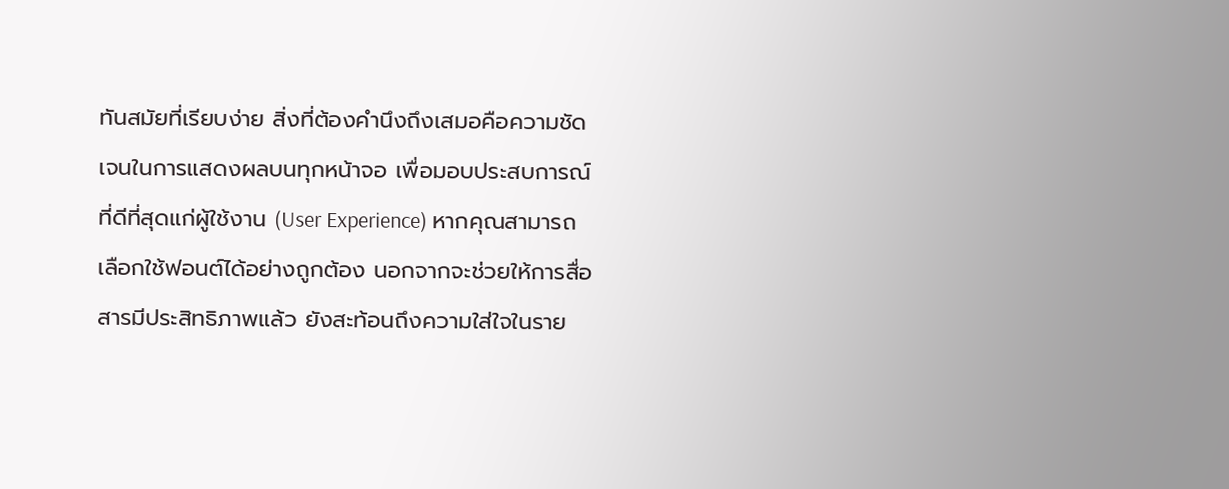ทันสมัยที่เรียบง่าย สิ่งที่ต้องคำนึงถึงเสมอคือความชัดเจนในการแสดงผลบนทุกหน้าจอ เพื่อมอบประสบการณ์ที่ดีที่สุดแก่ผู้ใช้งาน (User Experience) หากคุณสามารถเลือกใช้ฟอนต์ได้อย่างถูกต้อง นอกจากจะช่วยให้การสื่อสารมีประสิทธิภาพแล้ว ยังสะท้อนถึงความใส่ใจในราย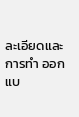ละเอียดและการทำ ออกแบ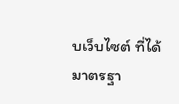บเว็บไซต์ ที่ได้มาตรฐา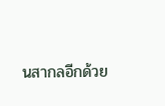นสากลอีกด้วย